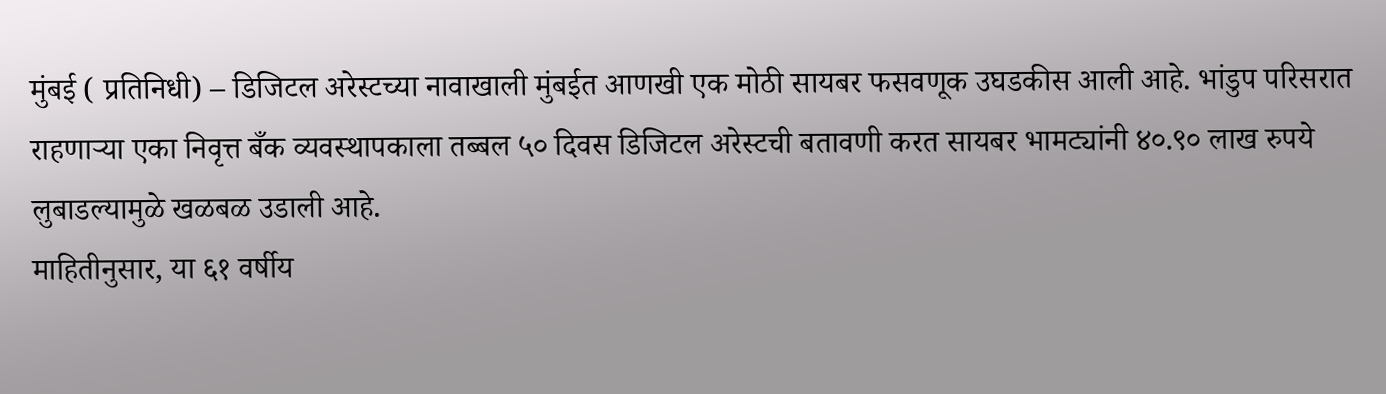मुंबई ( प्रतिनिधी) – डिजिटल अरेस्टच्या नावाखाली मुंबईत आणखी एक मोठी सायबर फसवणूक उघडकीस आली आहे. भांडुप परिसरात राहणाऱ्या एका निवृत्त बँक व्यवस्थापकाला तब्बल ५० दिवस डिजिटल अरेस्टची बतावणी करत सायबर भामट्यांनी ४०.९० लाख रुपये लुबाडल्यामुळे खळबळ उडाली आहे.
माहितीनुसार, या ६१ वर्षीय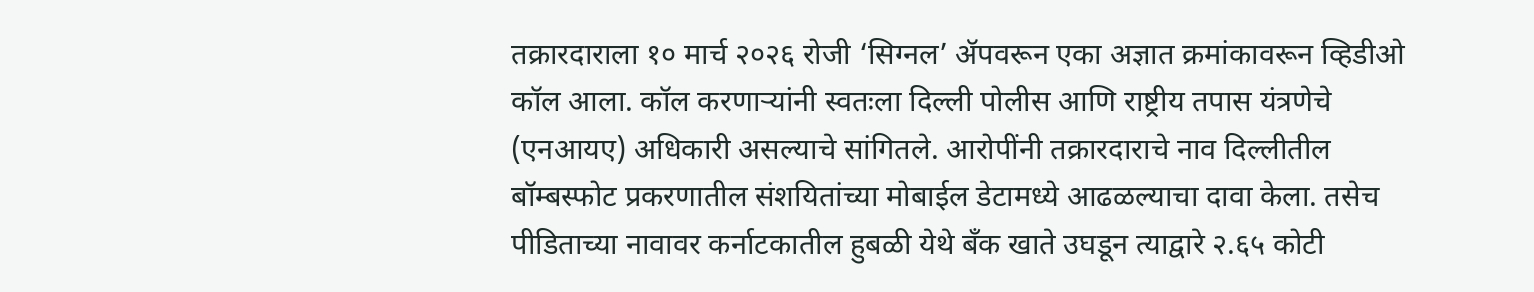तक्रारदाराला १० मार्च २०२६ रोजी ‘सिग्नल’ ॲपवरून एका अज्ञात क्रमांकावरून व्हिडीओ कॉल आला. कॉल करणाऱ्यांनी स्वतःला दिल्ली पोलीस आणि राष्ट्रीय तपास यंत्रणेचे (एनआयए) अधिकारी असल्याचे सांगितले. आरोपींनी तक्रारदाराचे नाव दिल्लीतील बॉम्बस्फोट प्रकरणातील संशयितांच्या मोबाईल डेटामध्ये आढळल्याचा दावा केला. तसेच पीडिताच्या नावावर कर्नाटकातील हुबळी येथे बँक खाते उघडून त्याद्वारे २.६५ कोटी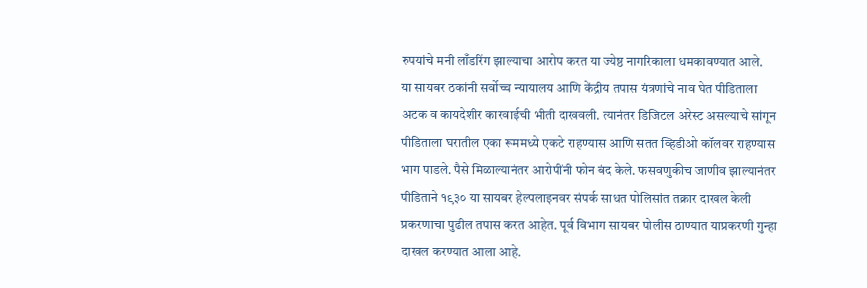रुपयांचे मनी लाँडरिंग झाल्याचा आरोप करत या ज्येष्ठ नागरिकाला धमकावण्यात आले.
या सायबर ठकांनी सर्वोच्च न्यायालय आणि केंद्रीय तपास यंत्रणांचे नाव घेत पीडिताला अटक व कायदेशीर कारवाईची भीती दाखवली. त्यानंतर डिजिटल अरेस्ट असल्याचे सांगून पीडिताला घरातील एका रूममध्ये एकटे राहण्यास आणि सतत व्हिडीओ कॉलवर राहण्यास भाग पाडले. पैसे मिळाल्यानंतर आरोपींनी फोन बंद केले. फसवणुकीच जाणीव झाल्यानंतर पीडिताने १९३० या सायबर हेल्पलाइनवर संपर्क साधत पोलिसांत तक्रार दाखल केली प्रकरणाचा पुढील तपास करत आहेत. पूर्व विभाग सायबर पोलीस ठाण्यात याप्रकरणी गुन्हा दाखल करण्यात आला आहे.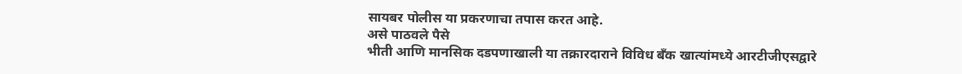सायबर पोलीस या प्रकरणाचा तपास करत आहे.
असे पाठवले पैसे
भीती आणि मानसिक दडपणाखाली या तक्रारदाराने विविध बँक खात्यांमध्ये आरटीजीएसद्वारे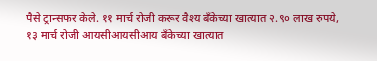पैसे ट्रान्सफर केले. ११ मार्च रोजी करूर वैश्य बँकेच्या खात्यात २.९० लाख रुपये, १३ मार्च रोजी आयसीआयसीआय बँकेच्या खात्यात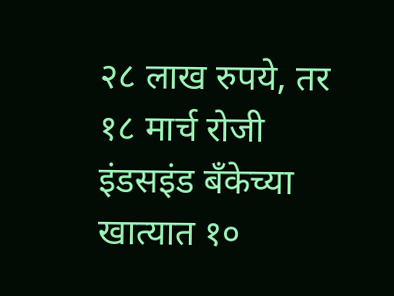२८ लाख रुपये, तर १८ मार्च रोजी इंडसइंड बँकेच्या खात्यात १०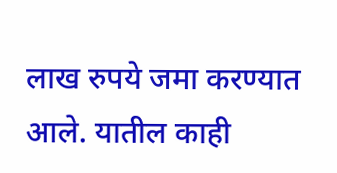लाख रुपये जमा करण्यात आले. यातील काही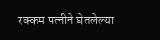रक्कम पत्नीने घेतलेल्या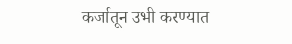कर्जातून उभी करण्यात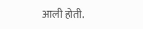आली होती.